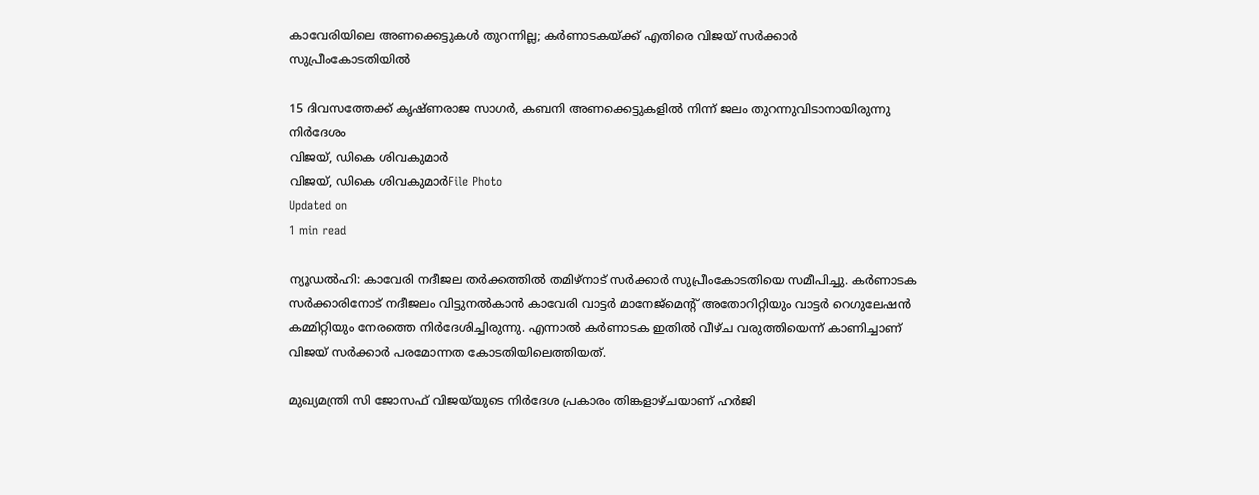കാവേരിയിലെ അണക്കെട്ടുകള്‍ തുറന്നില്ല; കര്‍ണാടകയ്ക്ക് എതിരെ വിജയ് സര്‍ക്കാര്‍ സുപ്രീംകോടതിയില്‍

15 ദിവസത്തേക്ക് കൃഷ്ണരാജ സാഗര്‍, കബനി അണക്കെട്ടുകളില്‍ നിന്ന് ജലം തുറന്നുവിടാനായിരുന്നു നിര്‍ദേശം
വിജയ്, ഡികെ ശിവകുമാര്‍
വിജയ്, ഡികെ ശിവകുമാര്‍File Photo
Updated on
1 min read

ന്യൂഡല്‍ഹി: കാവേരി നദീജല തര്‍ക്കത്തില്‍ തമിഴ്‌നാട് സര്‍ക്കാര്‍ സുപ്രീംകോടതിയെ സമീപിച്ചു. കര്‍ണാടക സര്‍ക്കാരിനോട് നദീജലം വിട്ടുനല്‍കാന്‍ കാവേരി വാട്ടര്‍ മാനേജ്‌മെന്റ് അതോറിറ്റിയും വാട്ടര്‍ റെഗുലേഷന്‍ കമ്മിറ്റിയും നേരത്തെ നിര്‍ദേശിച്ചിരുന്നു. എന്നാല്‍ കര്‍ണാടക ഇതില്‍ വീഴ്ച വരുത്തിയെന്ന് കാണിച്ചാണ് വിജയ് സര്‍ക്കാര്‍ പരമോന്നത കോടതിയിലെത്തിയത്.

മുഖ്യമന്ത്രി സി ജോസഫ് വിജയ്‌യുടെ നിര്‍ദേശ പ്രകാരം തിങ്കളാഴ്ചയാണ് ഹര്‍ജി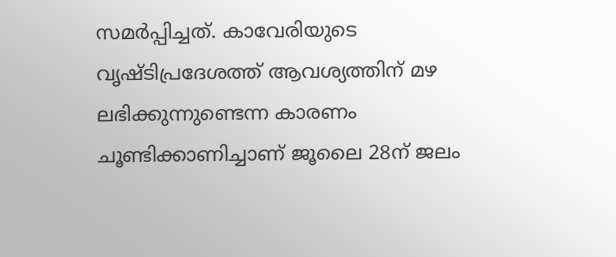സമര്‍പ്പിച്ചത്. കാവേരിയുടെ വൃഷ്ടിപ്രദേശത്ത് ആവശ്യത്തിന് മഴ ലഭിക്കുന്നുണ്ടെന്ന കാരണം ചൂണ്ടിക്കാണിച്ചാണ് ജൂലൈ 28ന് ജലം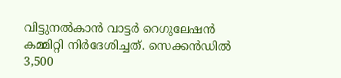വിട്ടുനല്‍കാന്‍ വാട്ടര്‍ റെഗുലേഷന്‍ കമ്മിറ്റി നിര്‍ദേശിച്ചത്. സെക്കന്‍ഡില്‍ 3,500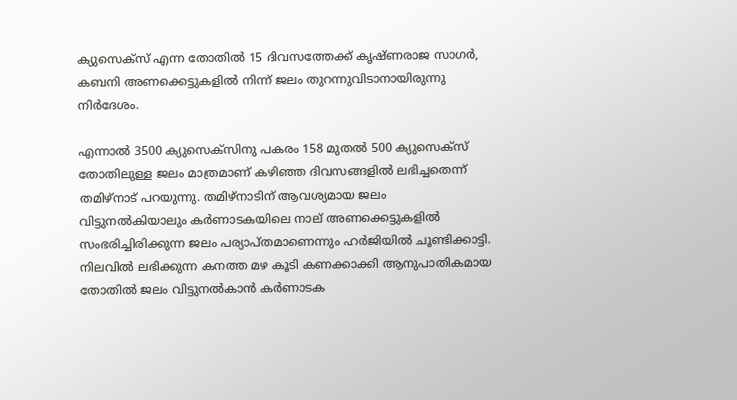ക്യുസെക്‌സ് എന്ന തോതില്‍ 15 ദിവസത്തേക്ക് കൃഷ്ണരാജ സാഗര്‍, കബനി അണക്കെട്ടുകളില്‍ നിന്ന് ജലം തുറന്നുവിടാനായിരുന്നു നിര്‍ദേശം.

എന്നാല്‍ 3500 ക്യുസെക്‌സിനു പകരം 158 മുതല്‍ 500 ക്യുസെക്‌സ് തോതിലുള്ള ജലം മാത്രമാണ് കഴിഞ്ഞ ദിവസങ്ങളില്‍ ലഭിച്ചതെന്ന് തമിഴ്‌നാട് പറയുന്നു. തമിഴ്‌നാടിന് ആവശ്യമായ ജലം വിട്ടുനല്‍കിയാലും കര്‍ണാടകയിലെ നാല് അണക്കെട്ടുകളില്‍ സംഭരിച്ചിരിക്കുന്ന ജലം പര്യാപ്തമാണെന്നും ഹര്‍ജിയില്‍ ചൂണ്ടിക്കാട്ടി. നിലവില്‍ ലഭിക്കുന്ന കനത്ത മഴ കൂടി കണക്കാക്കി ആനുപാതികമായ തോതില്‍ ജലം വിട്ടുനല്‍കാന്‍ കര്‍ണാടക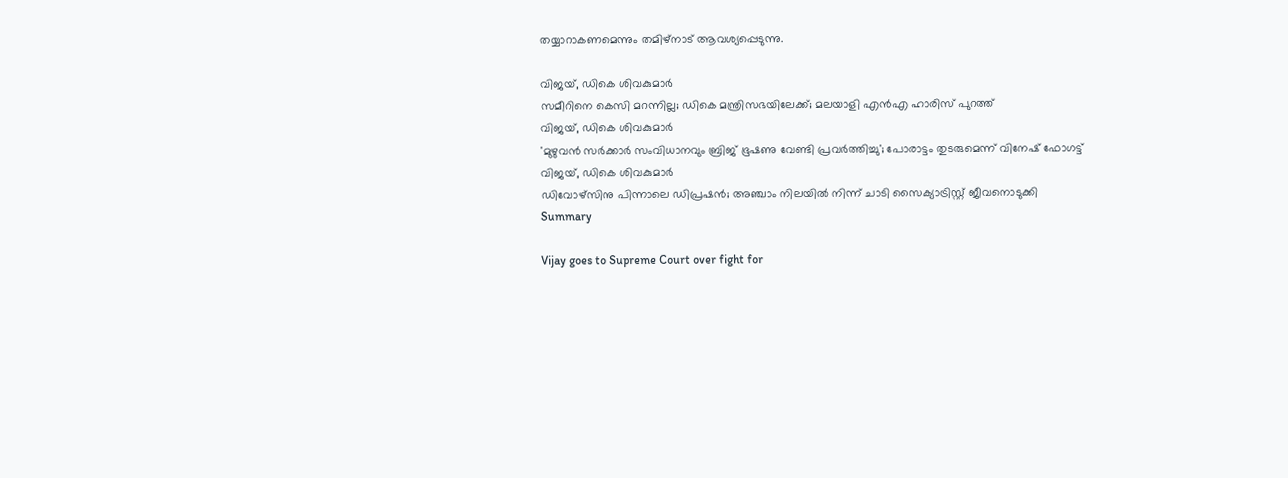തയ്യാറാകണമെന്നും തമിഴ്‌നാട് ആവശ്യപ്പെടുന്നു.

വിജയ്, ഡികെ ശിവകുമാര്‍
സമീറിനെ കെസി മറന്നില്ല; ഡികെ മന്ത്രിസഭയിലേക്ക്; മലയാളി എൻഎ ഹാരിസ് പുറത്ത്
വിജയ്, ഡികെ ശിവകുമാര്‍
'മുഴുവന്‍ സര്‍ക്കാര്‍ സംവിധാനവും ബ്രിജ് ഭൂഷണു വേണ്ടി പ്രവര്‍ത്തിച്ചു'; പോരാട്ടം തുടരുമെന്ന് വിനേഷ് ഫോഗട്ട്
വിജയ്, ഡികെ ശിവകുമാര്‍
ഡിവോഴ്‌സിനു പിന്നാലെ ഡിപ്രഷന്‍; അഞ്ചാം നിലയില്‍ നിന്ന് ചാടി സൈക്യാട്രിസ്റ്റ് ജീവനൊടുക്കി
Summary

Vijay goes to Supreme Court over fight for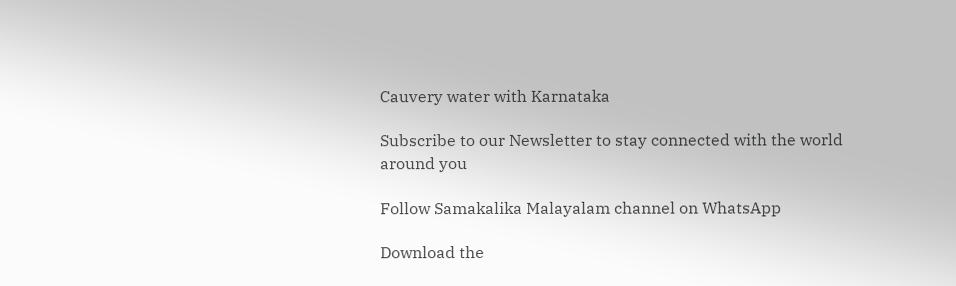Cauvery water with Karnataka

Subscribe to our Newsletter to stay connected with the world around you

Follow Samakalika Malayalam channel on WhatsApp

Download the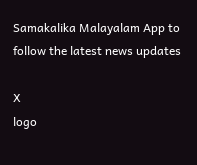Samakalika Malayalam App to follow the latest news updates

X
logo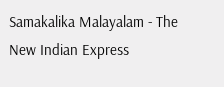Samakalika Malayalam - The New Indian Express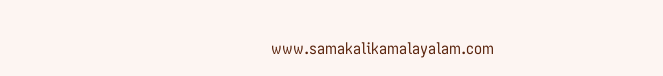www.samakalikamalayalam.com